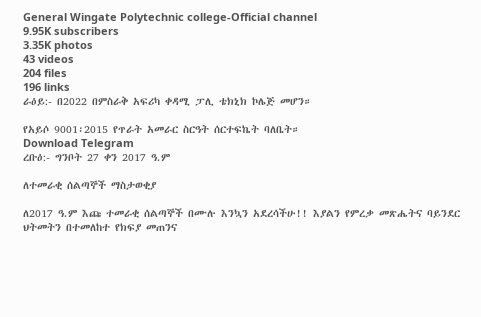General Wingate Polytechnic college-Official channel
9.95K subscribers
3.35K photos
43 videos
204 files
196 links
ራዕይ:- በ2022 በምስራቅ አፍሪካ ቀዳሚ ፓሊ ቴክኒክ ኮሌጅ መሆን።

የአይሶ 9001፡2015 የጥራት አመራር ስርዓት ሰርተፍኬት ባለቤት።
Download Telegram
ረቡዕ:- ግንቦት 27 ቀን 2017 ዓ.ም

ለተመራቂ ሰልጣኞች ማስታወቂያ

ለ2017 ዓ.ም እጩ ተመራቂ ሰልጣኞች በሙሉ እንኳን አደረሳችሁ!! እያልን የምረቃ መጽሔትና ባይንደር ህትመትን በተመለከተ የክፍያ መጠንና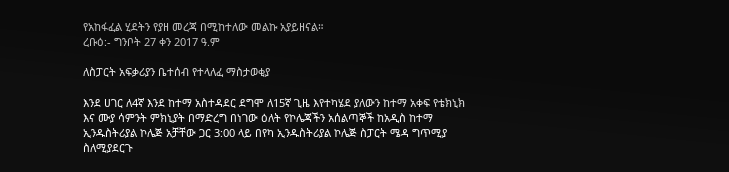የአከፋፈል ሂደትን የያዘ መረጃ በሚከተለው መልኩ አያይዘናል።
ረቡዕ:- ግንቦት 27 ቀን 2017 ዓ.ም

ለስፓርት አፍቃሪያን ቤተሰብ የተላለፈ ማስታወቂያ

እንደ ሀገር ለ4ኛ እንደ ከተማ አስተዳደር ደግሞ ለ15ኛ ጊዜ እየተካሄደ ያለውን ከተማ አቀፍ የቴክኒክ እና ሙያ ሳምንት ምክኒያት በማድረግ በነገው ዕለት የኮሌጃችን አሰልጣኞች ከአዲስ ከተማ ኢንዱስትሪያል ኮሌጅ አቻቸው ጋር 3:00 ላይ በየካ ኢንዱስትሪያል ኮሌጅ ስፓርት ሜዳ ግጥሚያ ስለሚያደርጉ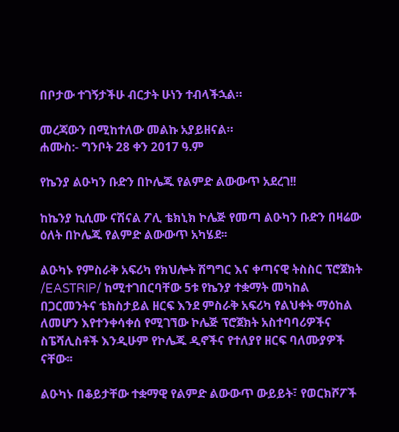በቦታው ተገኝታችሁ ብርታት ሁነን ተብላችኋል።

መረጃውን በሚከተለው መልኩ አያይዘናል።
ሐሙስ:- ግንቦት 28 ቀን 2017 ዓ.ም

የኬንያ ልዑካን ቡድን በኮሌጁ የልምድ ልውውጥ አደረገ!!

ከኬንያ ኪሲሙ ናሽናል ፖሊ ቴክኒክ ኮሌጅ የመጣ ልዑካን ቡድን በዛሬው ዕለት በኮሌጁ የልምድ ልውውጥ አካሄደ፡፡

ልዑካኑ የምስራቅ አፍሪካ የክህሎት ሽግግር እና ቀጣናዊ ትስስር ፕሮጀክት /EASTRIP/ ከሚተገበርባቸው 5ቱ የኬንያ ተቋማት መካከል በጋርመንትና ቴክስታይል ዘርፍ እንደ ምስራቅ አፍሪካ የልህቀት ማዕከል ለመሆን እየተንቀሳቀሰ የሚገኘው ኮሌጅ ፕሮጀክት አስተባባሪዎችና ስፔሻሊስቶች እንዲሁም የኮሌጁ ዲኖችና የተለያየ ዘርፍ ባለሙያዎች ናቸው፡፡

ልዑካኑ በቆይታቸው ተቋማዊ የልምድ ልውውጥ ውይይት፣ የወርክሾፖች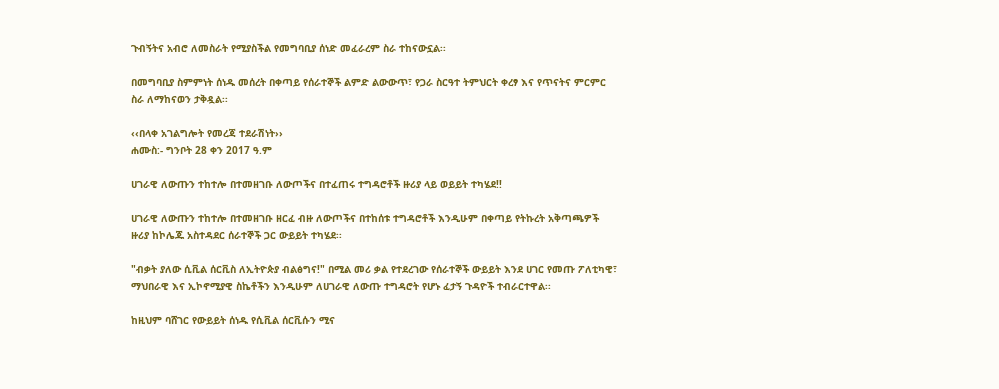ጉብኝትና አብሮ ለመስራት የሚያስችል የመግባቢያ ሰነድ መፈራረም ስራ ተከናውኗል፡፡

በመግባቢያ ስምምነት ሰነዱ መሰረት በቀጣይ የሰራተኞች ልምድ ልውውጥ፣ የጋራ ስርዓተ ትምህርት ቀረፃ እና የጥናትና ምርምር ስራ ለማከናወን ታቅዷል፡፡

‹‹በላቀ አገልግሎት የመረጃ ተደራሽነት››
ሐሙስ:- ግንቦት 28 ቀን 2017 ዓ.ም

ሀገራዊ ለውጡን ተከተሎ በተመዘገቡ ለውጦችና በተፈጠሩ ተግዳሮቶች ዙሪያ ላይ ወይይት ተካሄደ!!

ሀገራዊ ለውጡን ተከተሎ በተመዘገቡ ዘርፈ ብዙ ለውጦችና በተከሰቱ ተግዳሮቶች እንዲሁም በቀጣይ የትኩረት አቅጣጫዎች ዙሪያ ከኮሌጁ አስተዳደር ሰራተኞች ጋር ውይይት ተካሄደ፡፡

"ብቃት ያለው ሲቪል ሰርቪስ ለኢትዮጵያ ብልፅግና!" በሚል መሪ ቃል የተደረገው የሰራተኞች ውይይት እንደ ሀገር የመጡ ፖለቲካዊ፣ ማህበራዊ እና ኢኮኖሚያዊ ስኬቶችን እንዲሁም ለሀገራዊ ለውጡ ተግዳሮት የሆኑ ፈታኝ ጉዳዮች ተብራርተዋል፡፡

ከዚህም ባሸገር የውይይት ሰነዱ የሲቪል ሰርቪሱን ሚና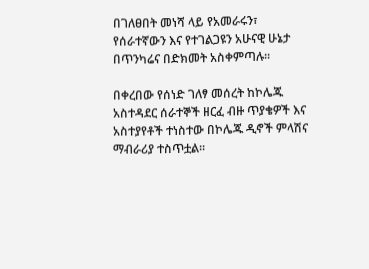በገለፀበት መነሻ ላይ የአመራሩን፣ የሰራተኛውን እና የተገልጋዩን አሁናዊ ሁኔታ በጥንካሬና በድክመት አስቀምጣሉ፡፡

በቀረበው የሰነድ ገለፃ መሰረት ከኮሌጁ አስተዳደር ሰራተኞች ዘርፈ ብዙ ጥያቄዎች እና አስተያየቶች ተነስተው በኮሌጁ ዲኖች ምላሽና ማብራሪያ ተስጥቷል፡፡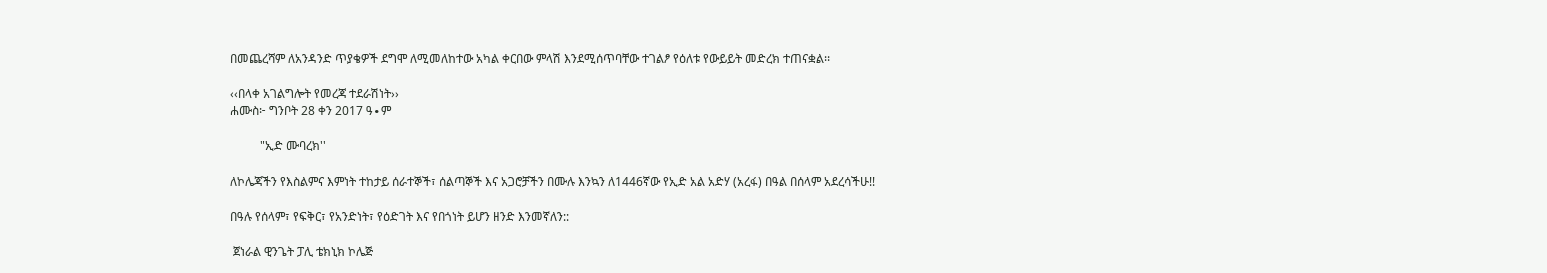በመጨረሻም ለአንዳንድ ጥያቄዎች ደግሞ ለሚመለከተው አካል ቀርበው ምላሽ እንደሚሰጥባቸው ተገልፆ የዕለቱ የውይይት መድረክ ተጠናቋል፡፡

‹‹በላቀ አገልግሎት የመረጃ ተደራሽነት››
ሐሙስ፦ ግንቦት 28 ቀን 2017 ዓ∙ም

          "ኢድ ሙባረክ''

ለኮሌጃችን የእስልምና እምነት ተከታይ ሰራተኞች፣ ሰልጣኞች እና አጋሮቻችን በሙሉ እንኳን ለ1446ኛው የኢድ አል አድሃ (አረፋ) በዓል በሰላም አደረሳችሁ!!

በዓሉ የሰላም፣ የፍቅር፣ የአንድነት፣ የዕድገት እና የበጎነት ይሆን ዘንድ እንመኛለን::

 ጀነራል ዊንጌት ፓሊ ቴክኒክ ኮሌጅ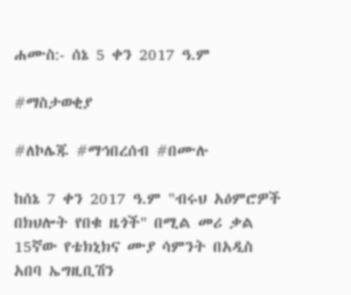ሐሙስ:- ሰኔ 5 ቀን 2017 ዓ.ም

#ማስታወቂያ

#ለኮሌጁ #ማኅበረሰብ #በሙሉ

ከሰኔ 7 ቀን 2017 ዓ.ም "ብሩህ አዕምሮዎች በክህሎት የበቁ ዜጎች" በሚል መሪ ቃል 15ኛው የቴክኒክና ሙያ ሳምንት በአዲስ አበባ ኤግዚቢሽን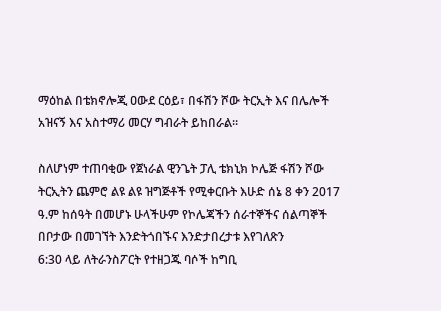ማዕከል በቴክኖሎጂ ዐውደ ርዕይ፣ በፋሽን ሾው ትርኢት እና በሌሎች አዝናኝ እና አስተማሪ መርሃ ግብራት ይከበራል።

ስለሆነም ተጠባቂው የጀነራል ዊንጌት ፓሊ ቴክኒክ ኮሌጅ ፋሽን ሾው ትርኢትን ጨምሮ ልዩ ልዩ ዝግጅቶች የሚቀርቡት እሁድ ሰኔ 8 ቀን 2017 ዓ.ም ከሰዓት በመሆኑ ሁላችሁም የኮሌጃችን ሰራተኞችና ሰልጣኞች በቦታው በመገኘት እንድትጎበኙና እንድታበረታቱ እየገለጽን
6:30 ላይ ለትራንስፖርት የተዘጋጁ ባሶች ከግቢ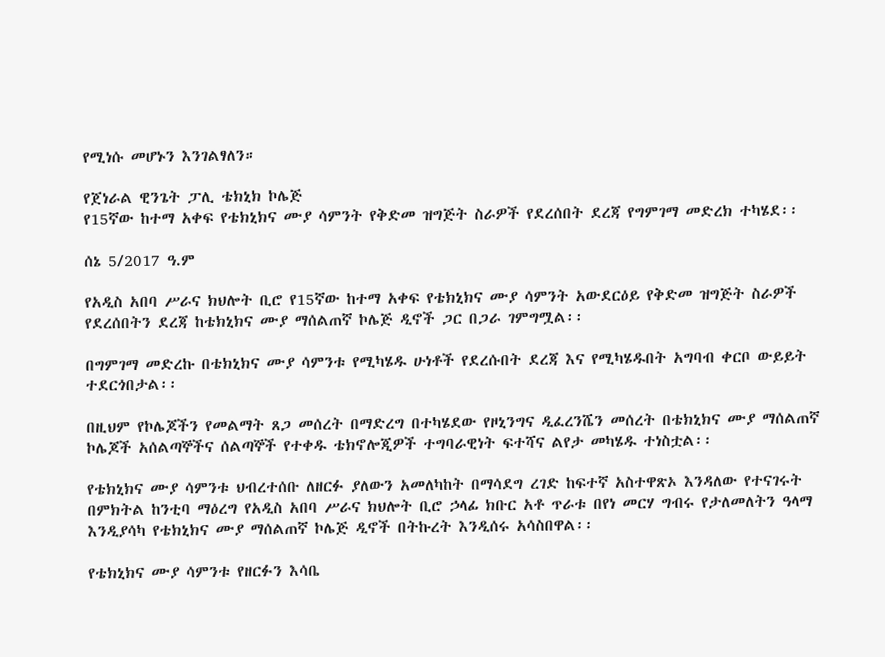የሚነሱ መሆኑን እንገልፃለን።

የጀነራል ዊንጌት ፓሊ ቴክኒክ ኮሌጅ
የ15ኛው ከተማ አቀፍ የቴክኒክና ሙያ ሳምንት የቅድመ ዝግጅት ስራዎች የደረሰበት ደረጃ የግምገማ መድረክ ተካሄደ፡፡

ሰኔ 5/2017 ዓ.ም

የአዲስ አበባ ሥራና ክህሎት ቢሮ የ15ኛው ከተማ አቀፍ የቴክኒክና ሙያ ሳምንት አውደርዕይ የቅድመ ዝግጅት ስራዎች የደረሰበትን ደረጃ ከቴክኒክና ሙያ ማሰልጠኛ ኮሌጅ ዲኖች ጋር በጋራ ገምግሟል፡፡

በግምገማ መድረኩ በቴክኒክና ሙያ ሳምንቱ የሚካሄዱ ሁነቶች የደረሱበት ደረጃ እና የሚካሄዱበት አግባብ ቀርቦ ውይይት ተደርጎበታል፡፡

በዚህም የኮሌጆችን የመልማት ጸጋ መሰረት በማድረግ በተካሄደው የዞኒንግና ዲፈረንሼን መሰረት በቴክኒክና ሙያ ማሰልጠኛ ኮሌጆች አሰልጣኞችና ሰልጣኞች የተቀዱ ቴክኖሎጂዎች ተግባራዊነት ፍተሻና ልየታ መካሄዱ ተነስቷል፡፡

የቴክኒክና ሙያ ሳምንቱ ህብረተሰቡ ለዘርፉ ያለውን አመለካከት በማሳደግ ረገድ ከፍተኛ አስተዋጽኦ እንዳለው የተናገሩት በምክትል ከንቲባ ማዕረግ የአዲስ አበባ ሥራና ክህሎት ቢሮ ኃላፊ ክቡር አቶ ጥራቱ በየነ መርሃ ግብሩ የታለመለትን ዓላማ እንዲያሳካ የቴክኒክና ሙያ ማሰልጠኛ ኮሌጅ ዲኖች በትኩረት እንዲሰሩ አሳስበዋል፡፡

የቴክኒክና ሙያ ሳምንቱ የዘርፉን እሳቤ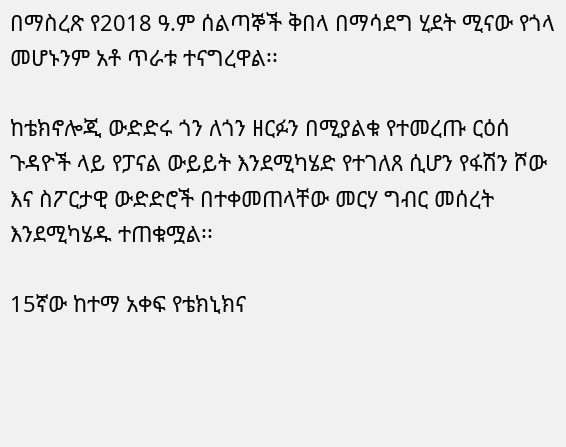በማስረጽ የ2018 ዓ.ም ሰልጣኞች ቅበላ በማሳደግ ሂደት ሚናው የጎላ መሆኑንም አቶ ጥራቱ ተናግረዋል፡፡

ከቴክኖሎጂ ውድድሩ ጎን ለጎን ዘርፉን በሚያልቁ የተመረጡ ርዕሰ ጉዳዮች ላይ የፓናል ውይይት እንደሚካሄድ የተገለጸ ሲሆን የፋሽን ሾው እና ስፖርታዊ ውድድሮች በተቀመጠላቸው መርሃ ግብር መሰረት እንደሚካሄዱ ተጠቁሟል፡፡

15ኛው ከተማ አቀፍ የቴክኒክና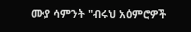ሙያ ሳምንት "ብሩህ አዕምሮዎች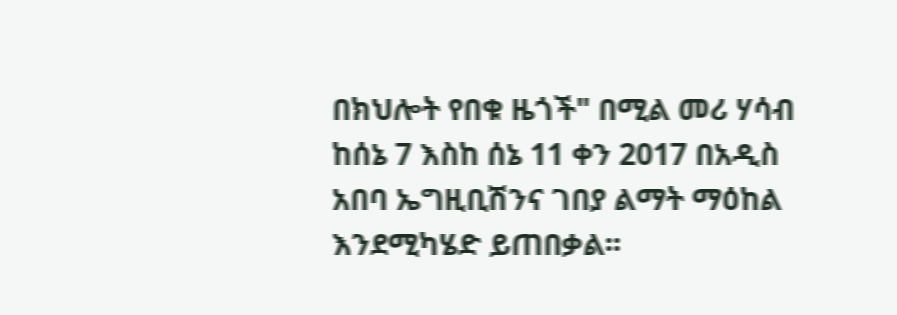በክህሎት የበቁ ዜጎች" በሚል መሪ ሃሳብ ከሰኔ 7 እስከ ሰኔ 11 ቀን 2017 በአዲስ አበባ ኤግዚቢሽንና ገበያ ልማት ማዕከል እንደሚካሄድ ይጠበቃል፡፡